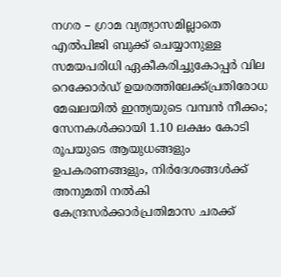നഗര – ഗ്രാമ വ്യത്യാസമില്ലാതെ എൽപിജി ബുക്ക് ചെയ്യാനുള്ള സമയപരിധി ഏകീകരിച്ചുകോപ്പർ വില റെക്കോർഡ് ഉയരത്തിലേക്ക്പ്രതിരോധ മേഖലയിൽ ഇന്ത്യയുടെ വമ്പൻ നീക്കം; സേനകൾക്കായി 1.10 ലക്ഷം കോടി രൂപയുടെ ആയുധങ്ങളും ഉപകരണങ്ങളും, നിർദേശങ്ങൾക്ക് അനുമതി നൽകി കേന്ദ്രസർക്കാർപ്രതിമാസ ചരക്ക്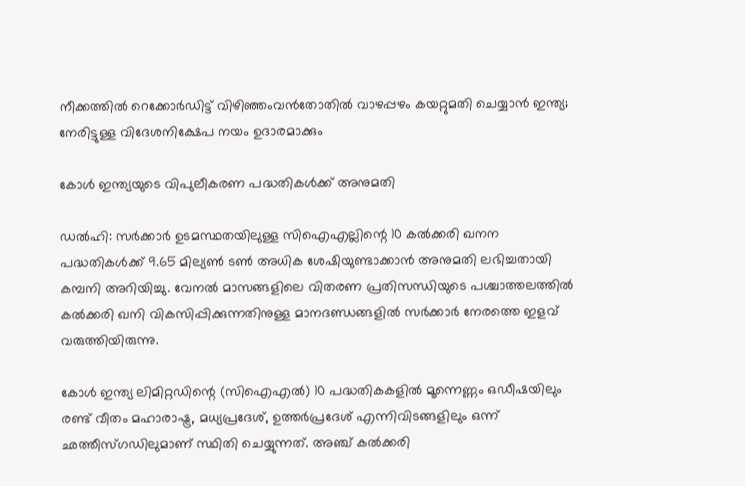നീക്കത്തിൽ റെക്കോർഡിട്ട് വിഴിഞ്ഞംവൻതോതിൽ വാഴപ്പഴം കയറ്റുമതി ചെയ്യാൻ ഇന്ത്യ; നേരിട്ടുള്ള വിദേശനിക്ഷേപ നയം ഉദാരമാക്കും

കോൾ ഇന്ത്യയുടെ വിപുലീകരണ പദ്ധതികൾക്ക് അനുമതി

ഡൽഹി: സർക്കാർ ഉടമസ്ഥതയിലുള്ള സിഐഎല്ലിന്റെ 10 കൽക്കരി ഖനന പദ്ധതികൾക്ക് 9.65 മില്യൺ ടൺ അധിക ശേഷിയുണ്ടാക്കാൻ അനുമതി ലഭിച്ചതായി കമ്പനി അറിയിച്ചു. വേനൽ മാസങ്ങളിലെ വിതരണ പ്രതിസന്ധിയുടെ പശ്ചാത്തലത്തിൽ കൽക്കരി ഖനി വികസിപ്പിക്കുന്നതിനുള്ള മാനദണ്ഡങ്ങളിൽ സർക്കാർ നേരത്തെ ഇളവ് വരുത്തിയിരുന്നു.

കോൾ ഇന്ത്യ ലിമിറ്റഡിന്റെ (സിഐഎൽ) 10 പദ്ധതികകളിൽ മൂന്നെണ്ണം ഒഡീഷയിലും രണ്ട് വീതം മഹാരാഷ്ട്ര, മധ്യപ്രദേശ്, ഉത്തർപ്രദേശ് എന്നിവിടങ്ങളിലും ഒന്ന് ഛത്തീസ്ഗഡിലുമാണ് സ്ഥിതി ചെയ്യുന്നത്. അഞ്ച് കൽക്കരി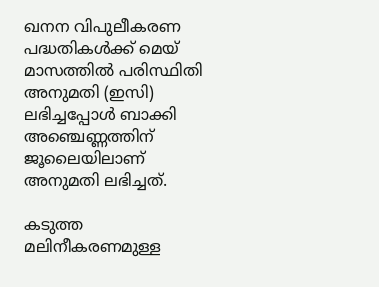ഖനന വിപുലീകരണ പദ്ധതികൾക്ക് മെയ് മാസത്തിൽ പരിസ്ഥിതി അനുമതി (ഇസി) ലഭിച്ചപ്പോൾ ബാക്കി അഞ്ചെണ്ണത്തിന് ജൂലൈയിലാണ് അനുമതി ലഭിച്ചത്.

കടുത്ത മലിനീകരണമുള്ള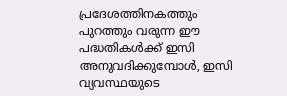പ്രദേശത്തിനകത്തും പുറത്തും വരുന്ന ഈ പദ്ധതികൾക്ക് ഇസി അനുവദിക്കുമ്പോൾ, ഇസി വ്യവസ്ഥയുടെ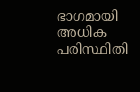ഭാഗമായി അധിക പരിസ്ഥിതി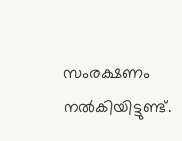സംരക്ഷണം നൽകിയിട്ടുണ്ട്.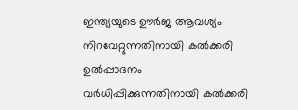ഇന്ത്യയുടെ ഊർജ ആവശ്യം നിറവേറ്റുന്നതിനായി കൽക്കരി ഉൽപ്പാദനം വർധിപ്പിക്കുന്നതിനായി കൽക്കരി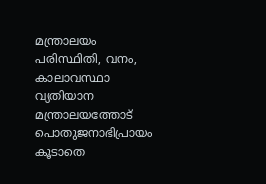മന്ത്രാലയം പരിസ്ഥിതി, വനം, കാലാവസ്ഥാ വ്യതിയാന മന്ത്രാലയത്തോട് പൊതുജനാഭിപ്രായം കൂടാതെ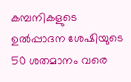കമ്പനികളുടെ ഉൽപ്പാദന ശേഷിയുടെ 50 ശതമാനം വരെ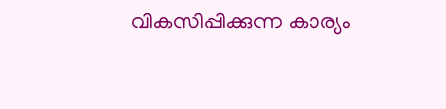വികസിപ്പിക്കുന്ന കാര്യം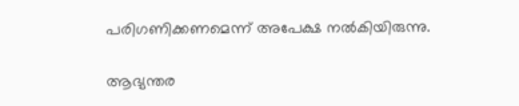പരിഗണിക്കണമെന്ന് അപേക്ഷ നൽകിയിരുന്നു.

ആഭ്യന്തര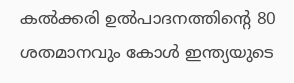കൽക്കരി ഉൽപാദനത്തിന്റെ 80 ശതമാനവും കോൾ ഇന്ത്യയുടെ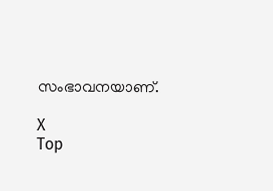സംഭാവനയാണ്.

X
Top